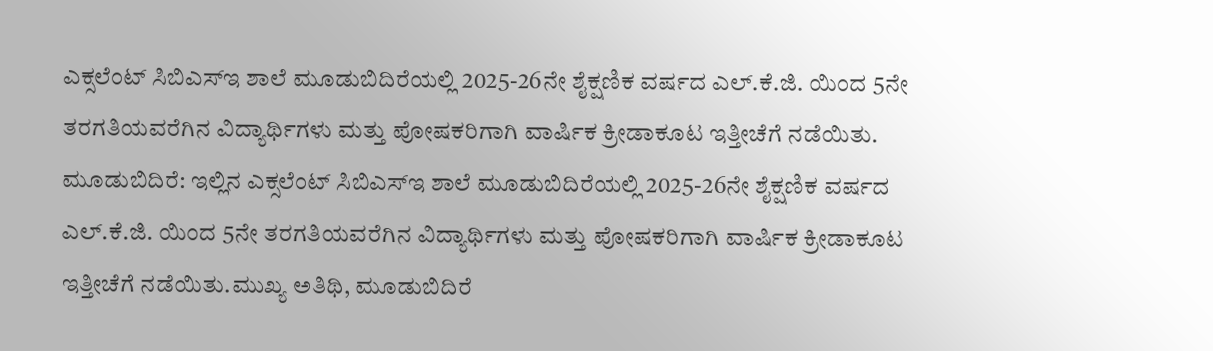ಎಕ್ಸಲೆಂಟ್ ಸಿಬಿಎಸ್ಇ ಶಾಲೆ ಮೂಡುಬಿದಿರೆಯಲ್ಲಿ 2025-26ನೇ ಶೈಕ್ಷಣಿಕ ವರ್ಷದ ಎಲ್.ಕೆ.ಜಿ. ಯಿಂದ 5ನೇ ತರಗತಿಯವರೆಗಿನ ವಿದ್ಯಾರ್ಥಿಗಳು ಮತ್ತು ಪೋಷಕರಿಗಾಗಿ ವಾರ್ಷಿಕ ಕ್ರೀಡಾಕೂಟ ಇತ್ತೀಚೆಗೆ ನಡೆಯಿತು.
ಮೂಡುಬಿದಿರೆ: ಇಲ್ಲಿನ ಎಕ್ಸಲೆಂಟ್ ಸಿಬಿಎಸ್ಇ ಶಾಲೆ ಮೂಡುಬಿದಿರೆಯಲ್ಲಿ 2025-26ನೇ ಶೈಕ್ಷಣಿಕ ವರ್ಷದ ಎಲ್.ಕೆ.ಜಿ. ಯಿಂದ 5ನೇ ತರಗತಿಯವರೆಗಿನ ವಿದ್ಯಾರ್ಥಿಗಳು ಮತ್ತು ಪೋಷಕರಿಗಾಗಿ ವಾರ್ಷಿಕ ಕ್ರೀಡಾಕೂಟ ಇತ್ತೀಚೆಗೆ ನಡೆಯಿತು.ಮುಖ್ಯ ಅತಿಥಿ, ಮೂಡುಬಿದಿರೆ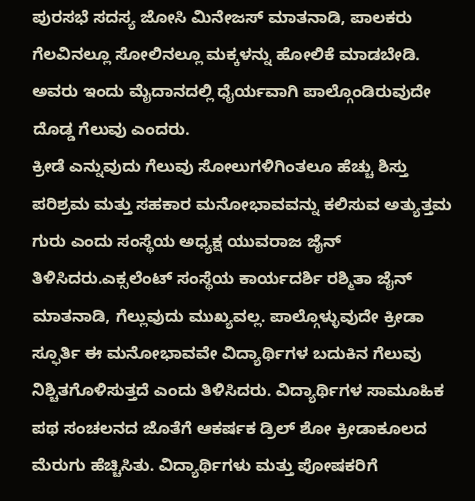ಪುರಸಭೆ ಸದಸ್ಯ ಜೋಸಿ ಮಿನೇಜಸ್ ಮಾತನಾಡಿ, ಪಾಲಕರು ಗೆಲವಿನಲ್ಲೂ ಸೋಲಿನಲ್ಲೂ ಮಕ್ಕಳನ್ನು ಹೋಲಿಕೆ ಮಾಡಬೇಡಿ. ಅವರು ಇಂದು ಮೈದಾನದಲ್ಲಿ ಧೈರ್ಯವಾಗಿ ಪಾಲ್ಗೊಂಡಿರುವುದೇ ದೊಡ್ಡ ಗೆಲುವು ಎಂದರು.
ಕ್ರೀಡೆ ಎನ್ನುವುದು ಗೆಲುವು ಸೋಲುಗಳಿಗಿಂತಲೂ ಹೆಚ್ಚು ಶಿಸ್ತು ಪರಿಶ್ರಮ ಮತ್ತು ಸಹಕಾರ ಮನೋಭಾವವನ್ನು ಕಲಿಸುವ ಅತ್ಯುತ್ತಮ ಗುರು ಎಂದು ಸಂಸ್ಥೆಯ ಅಧ್ಯಕ್ಷ ಯುವರಾಜ ಜೈನ್ ತಿಳಿಸಿದರು.ಎಕ್ಸಲೆಂಟ್ ಸಂಸ್ಥೆಯ ಕಾರ್ಯದರ್ಶಿ ರಶ್ಮಿತಾ ಜೈನ್ ಮಾತನಾಡಿ, ಗೆಲ್ಲುವುದು ಮುಖ್ಯವಲ್ಲ. ಪಾಲ್ಗೊಳ್ಳುವುದೇ ಕ್ರೀಡಾ ಸ್ಫೂರ್ತಿ ಈ ಮನೋಭಾವವೇ ವಿದ್ಯಾರ್ಥಿಗಳ ಬದುಕಿನ ಗೆಲುವು ನಿಶ್ಚಿತಗೊಳಿಸುತ್ತದೆ ಎಂದು ತಿಳಿಸಿದರು. ವಿದ್ಯಾರ್ಥಿಗಳ ಸಾಮೂಹಿಕ ಪಥ ಸಂಚಲನದ ಜೊತೆಗೆ ಆಕರ್ಷಕ ಡ್ರಿಲ್ ಶೋ ಕ್ರೀಡಾಕೂಲದ ಮೆರುಗು ಹೆಚ್ಚಿಸಿತು. ವಿದ್ಯಾರ್ಥಿಗಳು ಮತ್ತು ಪೋಷಕರಿಗೆ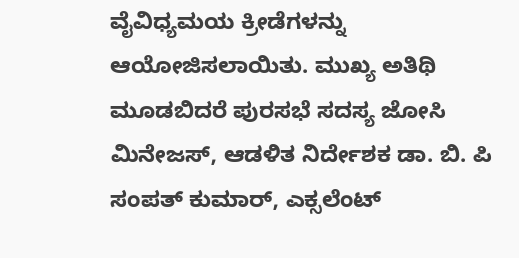ವೈವಿಧ್ಯಮಯ ಕ್ರೀಡೆಗಳನ್ನು ಆಯೋಜಿಸಲಾಯಿತು. ಮುಖ್ಯ ಅತಿಥಿ ಮೂಡಬಿದರೆ ಪುರಸಭೆ ಸದಸ್ಯ ಜೋಸಿ ಮಿನೇಜಸ್, ಆಡಳಿತ ನಿರ್ದೇಶಕ ಡಾ. ಬಿ. ಪಿ ಸಂಪತ್ ಕುಮಾರ್, ಎಕ್ಸಲೆಂಟ್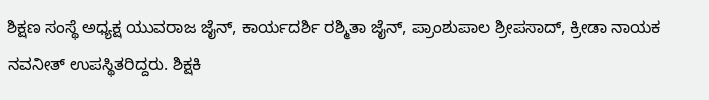ಶಿಕ್ಷಣ ಸಂಸ್ಥೆ ಅಧ್ಯಕ್ಷ ಯುವರಾಜ ಜೈನ್, ಕಾರ್ಯದರ್ಶಿ ರಶ್ಮಿತಾ ಜೈನ್, ಪ್ರಾಂಶುಪಾಲ ಶ್ರೀಪಸಾದ್, ಕ್ರೀಡಾ ನಾಯಕ ನವನೀತ್ ಉಪಸ್ಥಿತರಿದ್ದರು. ಶಿಕ್ಷಕಿ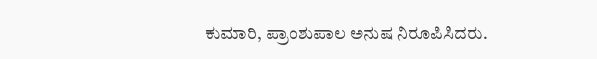ಕುಮಾರಿ, ಪ್ರಾಂಶುಪಾಲ ಅನುಷ ನಿರೂಪಿಸಿದರು.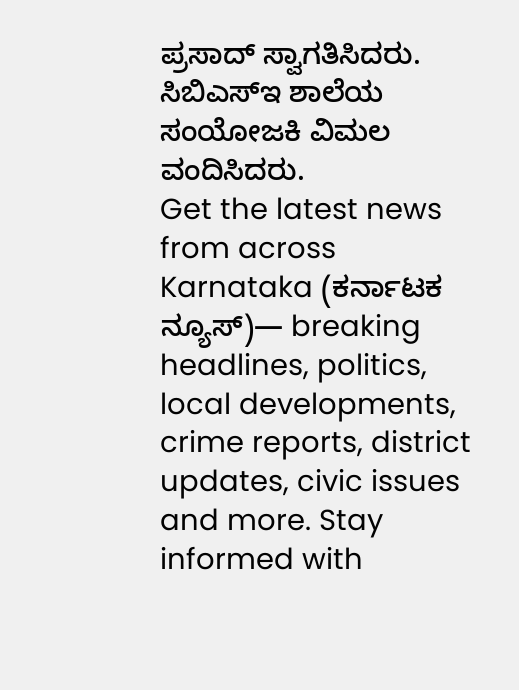ಪ್ರಸಾದ್ ಸ್ವಾಗತಿಸಿದರು. ಸಿಬಿಎಸ್ಇ ಶಾಲೆಯ ಸಂಯೋಜಕಿ ವಿಮಲ ವಂದಿಸಿದರು.
Get the latest news from across Karnataka (ಕರ್ನಾಟಕ ನ್ಯೂಸ್)— breaking headlines, politics, local developments, crime reports, district updates, civic issues and more. Stay informed with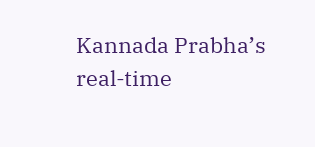Kannada Prabha’s real‑time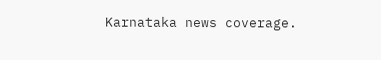Karnataka news coverage.